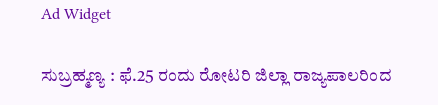Ad Widget

ಸುಬ್ರಹ್ಮಣ್ಯ : ಫೆ.25 ರಂದು ರೋಟರಿ ಜಿಲ್ಲಾ ರಾಜ್ಯಪಾಲರಿಂದ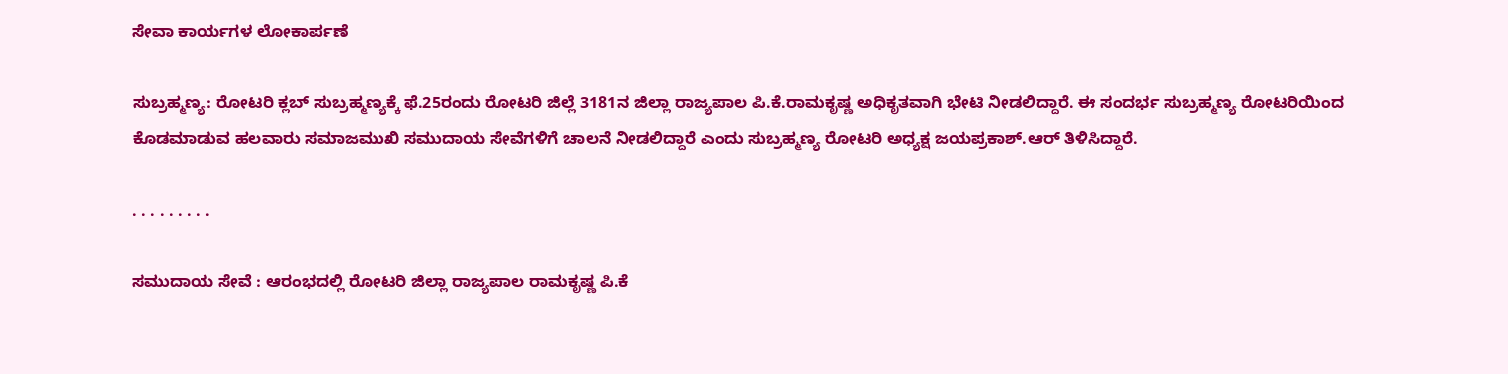ಸೇವಾ ಕಾರ್ಯಗಳ ಲೋಕಾರ್ಪಣೆ

ಸುಬ್ರಹ್ಮಣ್ಯ: ರೋಟರಿ ಕ್ಲಬ್ ಸುಬ್ರಹ್ಮಣ್ಯಕ್ಕೆ ಫೆ.25ರಂದು ರೋಟರಿ ಜಿಲ್ಲೆ 3181ನ ಜಿಲ್ಲಾ ರಾಜ್ಯಪಾಲ ಪಿ.ಕೆ.ರಾಮಕೃಷ್ಣ ಅಧಿಕೃತವಾಗಿ ಭೇಟಿ ನೀಡಲಿದ್ದಾರೆ. ಈ ಸಂದರ್ಭ ಸುಬ್ರಹ್ಮಣ್ಯ ರೋಟರಿಯಿಂದ ಕೊಡಮಾಡುವ ಹಲವಾರು ಸಮಾಜಮುಖಿ ಸಮುದಾಯ ಸೇವೆಗಳಿಗೆ ಚಾಲನೆ ನೀಡಲಿದ್ದಾರೆ ಎಂದು ಸುಬ್ರಹ್ಮಣ್ಯ ರೋಟರಿ ಅಧ್ಯಕ್ಷ ಜಯಪ್ರಕಾಶ್.ಆರ್ ತಿಳಿಸಿದ್ದಾರೆ.

. . . . . . . . .

ಸಮುದಾಯ ಸೇವೆ : ಆರಂಭದಲ್ಲಿ ರೋಟರಿ ಜಿಲ್ಲಾ ರಾಜ್ಯಪಾಲ ರಾಮಕೃಷ್ಣ ಪಿ.ಕೆ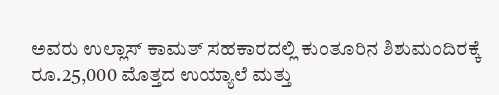ಅವರು ಉಲ್ಲಾಸ್ ಕಾಮತ್ ಸಹಕಾರದಲ್ಲಿ ಕುಂತೂರಿನ ಶಿಶುಮಂದಿರಕ್ಕೆ ರೂ.25,000 ಮೊತ್ತದ ಉಯ್ಯಾಲೆ ಮತ್ತು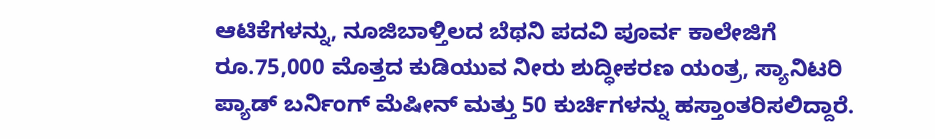ಆಟಿಕೆಗಳನ್ನು, ನೂಜಿಬಾಳ್ತಿಲದ ಬೆಥನಿ ಪದವಿ ಪೂರ್ವ ಕಾಲೇಜಿಗೆ ರೂ.75,000 ಮೊತ್ತದ ಕುಡಿಯುವ ನೀರು ಶುದ್ಧೀಕರಣ ಯಂತ್ರ, ಸ್ಯಾನಿಟರಿ ಪ್ಯಾಡ್ ಬರ್ನಿಂಗ್ ಮೆಷೀನ್ ಮತ್ತು 50 ಕುರ್ಚಿಗಳನ್ನು ಹಸ್ತಾಂತರಿಸಲಿದ್ದಾರೆ.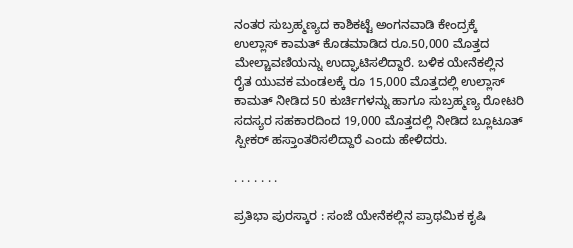ನಂತರ ಸುಬ್ರಹ್ಮಣ್ಯದ ಕಾಶಿಕಟ್ಟೆ ಅಂಗನವಾಡಿ ಕೇಂದ್ರಕ್ಕೆ ಉಲ್ಲಾಸ್ ಕಾಮತ್ ಕೊಡಮಾಡಿದ ರೂ.50,000 ಮೊತ್ತದ ಮೇಲ್ಚಾವಣಿಯನ್ನು ಉದ್ಘಾಟಿಸಲಿದ್ದಾರೆ. ಬಳಿಕ ಯೇನೆಕಲ್ಲಿನ ರೈತ ಯುವಕ ಮಂಡಲಕ್ಕೆ ರೂ 15,000 ಮೊತ್ತದಲ್ಲಿ ಉಲ್ಲಾಸ್ ಕಾಮತ್ ನೀಡಿದ 50 ಕುರ್ಚಿಗಳನ್ನು ಹಾಗೂ ಸುಬ್ರಹ್ಮಣ್ಯ ರೋಟರಿ ಸದಸ್ಯರ ಸಹಕಾರದಿಂದ 19,000 ಮೊತ್ತದಲ್ಲಿ ನೀಡಿದ ಬ್ಲೂಟೂತ್ ಸ್ಪೀಕರ್ ಹಸ್ತಾಂತರಿಸಲಿದ್ದಾರೆ ಎಂದು ಹೇಳಿದರು.

. . . . . . .

ಪ್ರತಿಭಾ ಪುರಸ್ಕಾರ : ಸಂಜೆ ಯೇನೆಕಲ್ಲಿನ ಪ್ರಾಥಮಿಕ ಕೃಷಿ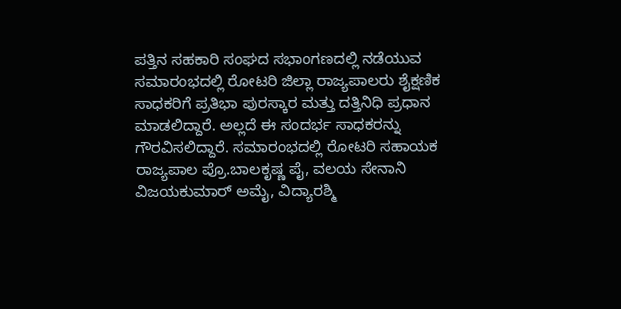ಪತ್ತಿನ ಸಹಕಾರಿ ಸಂಘದ ಸಭಾಂಗಣದಲ್ಲಿ ನಡೆಯುವ ಸಮಾರಂಭದಲ್ಲಿ ರೋಟರಿ ಜಿಲ್ಲಾ ರಾಜ್ಯಪಾಲರು ಶೈಕ್ಷಣಿಕ ಸಾಧಕರಿಗೆ ಪ್ರತಿಭಾ ಪುರಸ್ಕಾರ ಮತ್ತು ದತ್ತಿನಿಧಿ ಪ್ರಧಾನ ಮಾಡಲಿದ್ದಾರೆ. ಅಲ್ಲದೆ ಈ ಸಂದರ್ಭ ಸಾಧಕರನ್ನು ಗೌರವಿಸಲಿದ್ದಾರೆ. ಸಮಾರಂಭದಲ್ಲಿ ರೋಟರಿ ಸಹಾಯಕ ರಾಜ್ಯಪಾಲ ಪ್ರೊ.ಬಾಲಕೃಷ್ಣ ಪೈ, ವಲಯ ಸೇನಾನಿ ವಿಜಯಕುಮಾರ್ ಅಮೈ, ವಿದ್ಯಾರಶ್ಮಿ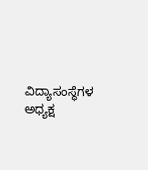ವಿದ್ಯಾಸಂಸ್ಥೆಗಳ ಅಧ್ಯಕ್ಷ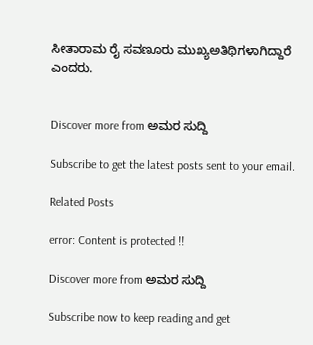ಸೀತಾರಾಮ ರೈ ಸವಣೂರು ಮುಖ್ಯಅತಿಥಿಗಳಾಗಿದ್ದಾರೆ ಎಂದರು.


Discover more from ಅಮರ ಸುದ್ದಿ

Subscribe to get the latest posts sent to your email.

Related Posts

error: Content is protected !!

Discover more from ಅಮರ ಸುದ್ದಿ

Subscribe now to keep reading and get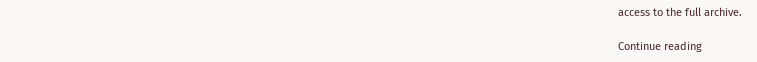access to the full archive.

Continue reading